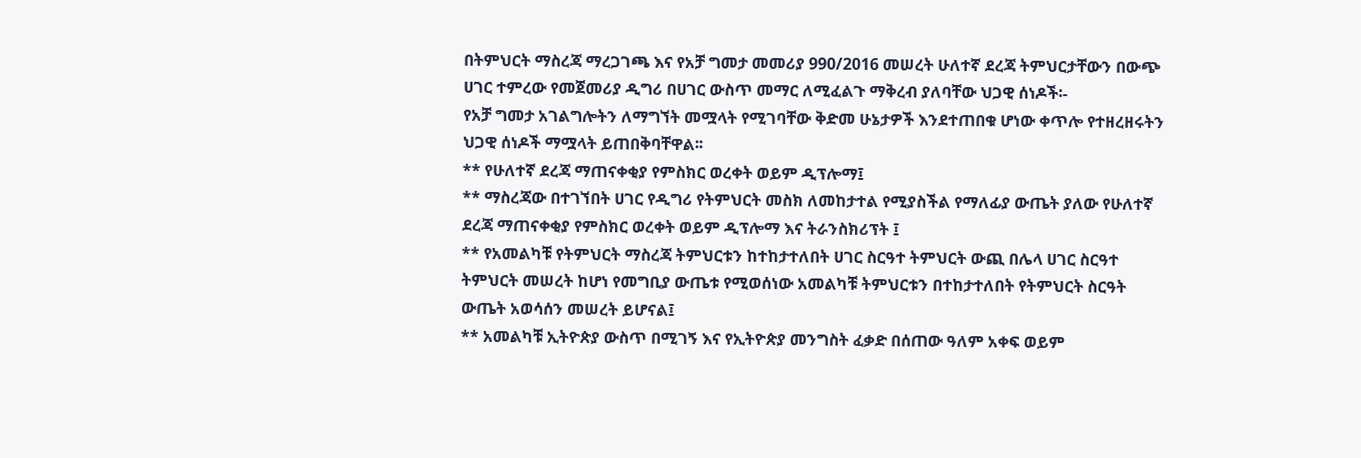በትምህርት ማስረጃ ማረጋገጫ እና የአቻ ግመታ መመሪያ 990/2016 መሠረት ሁለተኛ ደረጃ ትምህርታቸውን በውጭ ሀገር ተምረው የመጀመሪያ ዲግሪ በሀገር ውስጥ መማር ለሚፈልጉ ማቅረብ ያለባቸው ህጋዊ ሰነዶች፡-
የአቻ ግመታ አገልግሎትን ለማግኘት መሟላት የሚገባቸው ቅድመ ሁኔታዎች እንደተጠበቁ ሆነው ቀጥሎ የተዘረዘሩትን ህጋዊ ሰነዶች ማሟላት ይጠበቅባቸዋል፡፡
** የሁለተኛ ደረጃ ማጠናቀቂያ የምስክር ወረቀት ወይም ዲፕሎማ፤
** ማስረጃው በተገኘበት ሀገር የዲግሪ የትምህርት መስክ ለመከታተል የሚያስችል የማለፊያ ውጤት ያለው የሁለተኛ ደረጃ ማጠናቀቂያ የምስክር ወረቀት ወይም ዲፕሎማ እና ትራንስክሪፕት ፤
** የአመልካቹ የትምህርት ማስረጃ ትምህርቱን ከተከታተለበት ሀገር ስርዓተ ትምህርት ውጪ በሌላ ሀገር ስርዓተ ትምህርት መሠረት ከሆነ የመግቢያ ውጤቱ የሚወሰነው አመልካቹ ትምህርቱን በተከታተለበት የትምህርት ስርዓት ውጤት አወሳሰን መሠረት ይሆናል፤
** አመልካቹ ኢትዮጵያ ውስጥ በሚገኝ እና የኢትዮጵያ መንግስት ፈቃድ በሰጠው ዓለም አቀፍ ወይም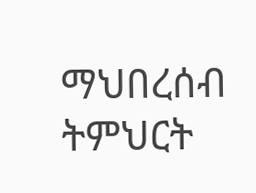ማህበረሰብ ትምህርት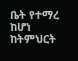ቤት የተማረ ከሆነ ከትምህርት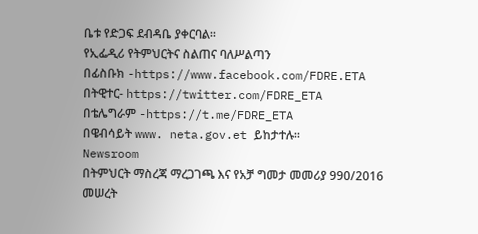ቤቱ የድጋፍ ደብዳቤ ያቀርባል፡፡
የኢፌዲሪ የትምህርትና ስልጠና ባለሥልጣን
በፊስቡክ -https://www.facebook.com/FDRE.ETA
በትዊተር- https://twitter.com/FDRE_ETA
በቴሌግራም -https://t.me/FDRE_ETA
በዌብሳይት www. neta.gov.et ይከታተሉ።
Newsroom
በትምህርት ማስረጃ ማረጋገጫ እና የአቻ ግመታ መመሪያ 990/2016 መሠረት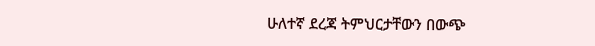ሁለተኛ ደረጃ ትምህርታቸውን በውጭ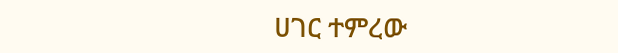ሀገር ተምረው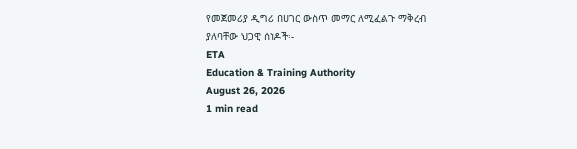የመጀመሪያ ዲግሪ በሀገር ውስጥ መማር ለሚፈልጉ ማቅረብ ያለባቸው ህጋዊ ሰነዶች፡-
ETA
Education & Training Authority
August 26, 2026
1 min read